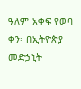ዓለም አቀፍ የወባ ቀን፡ በኢትዮጵያ መድኃኒት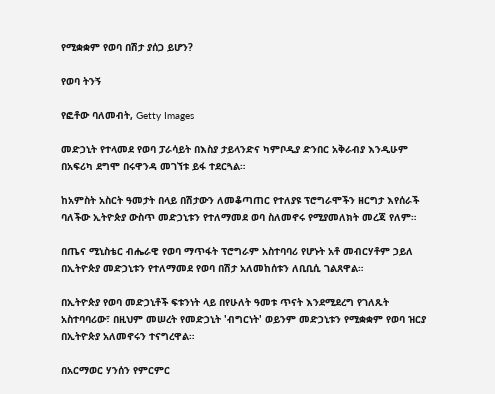የሚቋቋም የወባ በሽታ ያሰጋ ይሆን?

የወባ ትንኝ

የፎቶው ባለመብት, Getty Images

መድኃኒት የተላመደ የወባ ፓራሳይት በእስያ ታይላንድና ካምቦዲያ ድንበር አቅራብያ እንዲሁም በአፍሪካ ደግሞ በሩዋንዳ መገኘቱ ይፋ ተደርጓል።

ከአምስት አስርት ዓመታት በላይ በሽታውን ለመቆጣጠር የተለያዩ ፕሮግራሞችን ዘርግታ እየሰራች ባለችው ኢትዮጵያ ውስጥ መድኃኒቱን የተለማመደ ወባ ስለመኖሩ የሚያመለክት መረጃ የለም።

በጤና ሚኒስቴር ብሔራዊ የወባ ማጥፋት ፕሮግራም አስተባባሪ የሆኑት አቶ መብርሃቶም ኃይለ በኢትዮጵያ መድኃኒቱን የተለማመደ የወባ በሽታ አለመከሰቱን ለቢቢሲ ገልጸዋል።

በኢትዮጵያ የወባ መድኃኒቶች ፍቱንነት ላይ በየሁለት ዓመቱ ጥናት እንደሚደረግ የገለጹት አስተባባሪው፣ በዚህም መሠረት የመድኃኒት 'ብግርነት' ወይንም መድኃኒቱን የሚቋቋም የወባ ዝርያ በኢትዮጵያ አለመኖሩን ተናግረዋል።

በአርማወር ሃንሰን የምርምር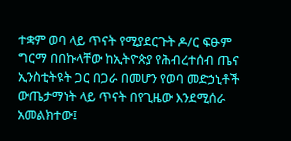ተቋም ወባ ላይ ጥናት የሚያደርጉት ዶ/ር ፍፁም ግርማ በበኩላቸው ከኢትዮጵያ የሕብረተሰብ ጤና ኢንስቲትዩት ጋር በጋራ በመሆን የወባ መድኃኒቶች ውጤታማነት ላይ ጥናት በየጊዜው እንደሚሰራ አመልክተው፤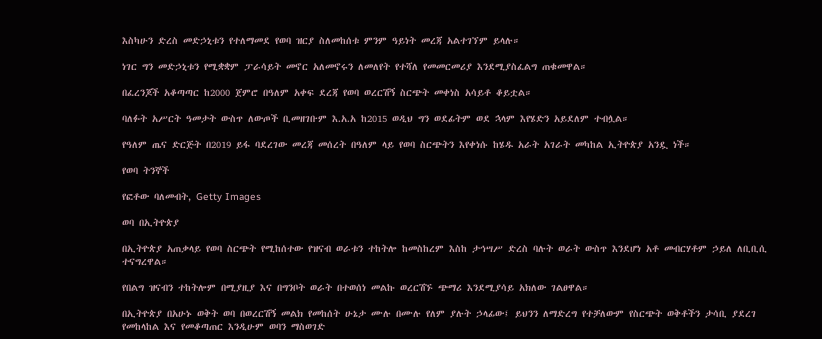እስካሁን ድረስ መድኃኒቱን የተለማመደ የወባ ዝርያ ስለመከሰቱ ምንም ዓይነት መረጃ አልተገኘም ይላሉ።

ነገር ግን መድኃኒቱን የሚቋቋም ፓራሳይት መኖር አለመኖሩን ለመለየት የተሻለ የመመርመሪያ እንደሚያስፈልግ ጠቁመዋል።

በፈረንጆች አቆጣጣር ከ2000 ጀምሮ በዓለም አቀፍ ደረጃ የወባ ወረርሽኝ ስርጭት መቀነስ አሳይቶ ቆይቷል።

ባለፉት አሥርት ዓመታት ውስጥ ለውጦች ቢመዘገቡም እ.አ.አ ከ2015 ወዲህ ግን ወደፊትም ወደ ኋላም እየሄድን አይደለም ተብሏል።

የዓለም ጤና ድርጅት በ2019 ይፋ ባደረገው መረጃ መሰረት በዓለም ላይ የወባ ስርጭትን እየቀነሱ ከሄዱ አራት አገራት መካከል ኢትዮጵያ አንዷ ነች።

የወባ ትንኞች

የፎቶው ባለመብት, Getty Images

ወባ በኢትዮጵያ

በኢትዮጵያ አጠቃላይ የወባ ስርጭት የሚከሰተው የዝናብ ወራቱን ተከትሎ ከመስከረም እስከ ታኅሣሥ ድረስ ባሉት ወራት ውስጥ እንደሆነ አቶ መብርሃቶም ኃይለ ለቢቢሲ ተናግረዋል።

የበልግ ዝናብን ተከትሎም በሚያዚያ እና በግንቦት ወራት በተወሰነ መልኩ ወረርሽኙ ጭማሪ እንደሚያሳይ አክለው ገልፀዋል።

በኢትዮጵያ በአሁኑ ወቅት ወባ በወረርሽኝ መልክ የመከሰት ሁኔታ ሙሉ በሙሉ የለም ያሉት ኃላፊው፤ ይህንን ለማድረግ የተቻለውም የስርጭት ወቅቶችን ታሳቢ ያደረገ የመከላከል እና የመቆጣጠር እንዲሁም ወባን ማስወገድ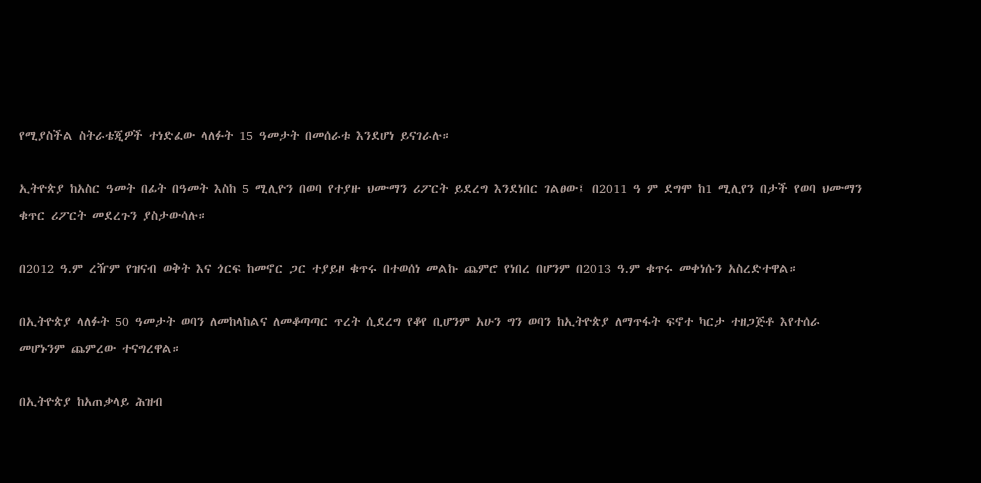የሚያስችል ስትራቴጂዎች ተነድፈው ላለፉት 15 ዓመታት በመሰራቱ እንደሆነ ይናገራሉ።

ኢትዮጵያ ከአስር ዓመት በፊት በዓመት እስከ 5 ሚሊዮን በወባ የተያዙ ህሙማን ሪፖርት ይደረግ እንደነበር ገልፀው፤ በ2011 ዓ ም ደግሞ ከ1 ሚሊየን በታች የወባ ህሙማን ቁጥር ሪፖርት መደረጉን ያስታውሳሉ።

በ2012 ዓ.ም ረዥም የዝናብ ወቅት እና ጎርፍ ከመኖር ጋር ተያይዞ ቁጥሩ በተወሰነ መልኩ ጨምሮ የነበረ በሆንም በ2013 ዓ.ም ቁጥሩ መቀነሱን አስረድተዋል።

በኢትዮጵያ ላለፉት 50 ዓመታት ወባን ለመከላከልና ለመቆጣጣር ጥረት ሲደረግ የቆየ ቢሆንም አሁን ግን ወባን ከኢትዮጵያ ለማጥፋት ፍኖተ ካርታ ተዘጋጅቶ እየተሰራ መሆኑንም ጨምረው ተናግረዋል።

በኢትዮጵያ ከአጠቃላይ ሕዝብ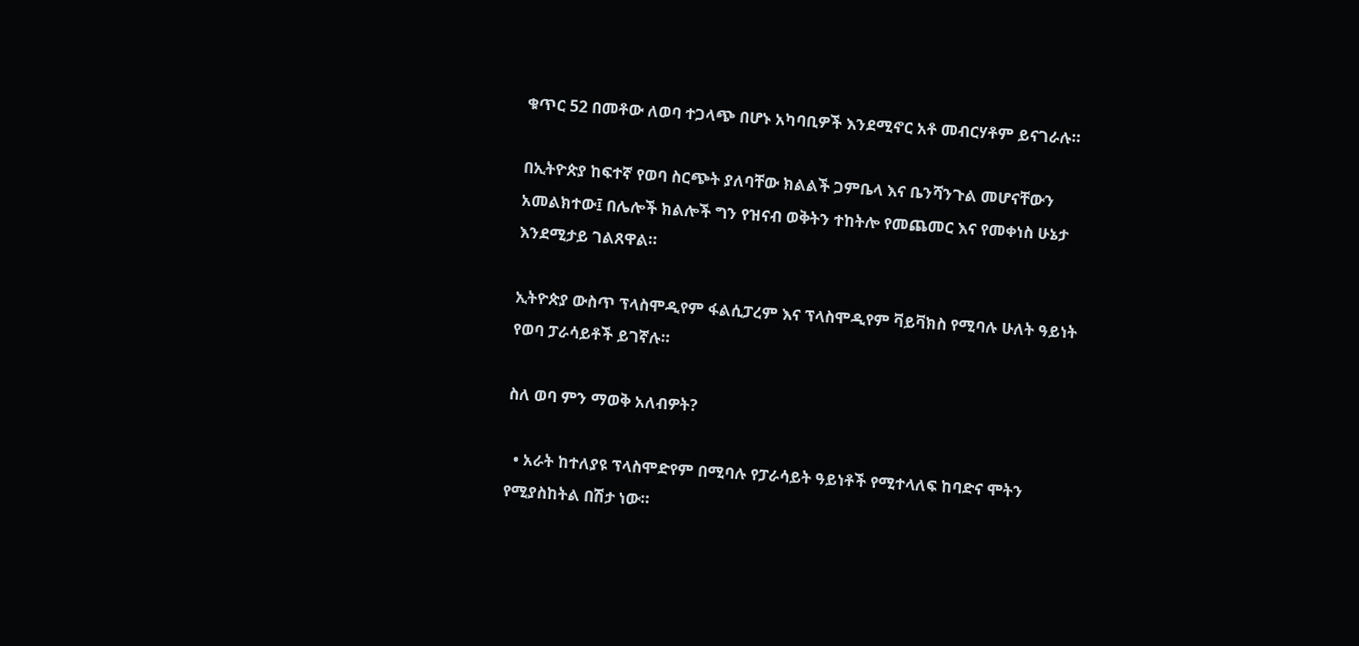ቁጥር 52 በመቶው ለወባ ተጋላጭ በሆኑ አካባቢዎች እንደሚኖር አቶ መብርሃቶም ይናገራሉ።

በኢትዮጵያ ከፍተኛ የወባ ስርጭት ያለባቸው ክልልች ጋምቤላ እና ቤንሻንጉል መሆናቸውን አመልክተው፤ በሌሎች ክልሎች ግን የዝናብ ወቅትን ተከትሎ የመጨመር እና የመቀነስ ሁኔታ እንደሚታይ ገልጸዋል።

ኢትዮጵያ ውስጥ ፕላስሞዲየም ፋልሲፓረም እና ፕላስሞዲየም ቫይቫክስ የሚባሉ ሁለት ዓይነት የወባ ፓራሳይቶች ይገኛሉ።

ስለ ወባ ምን ማወቅ አለብዎት?

  • አራት ከተለያዩ ፕላስሞድየም በሚባሉ የፓራሳይት ዓይነቶች የሚተላለፍ ከባድና ሞትን የሚያስከትል በሽታ ነው።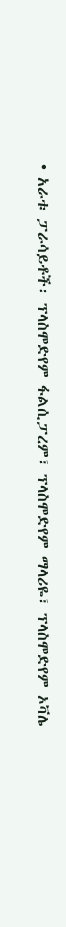• አራቱ ፓራሳይቶች፡ ፕላስሞድየም ፋልሲፓረም፣ ፕላስሞድየም ማላሪዬ፣ ፕላስሞድየም ኦቫሌ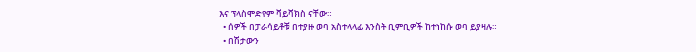እና ፕላስሞድየም ቫይቫክስ ናቸው።
  • ሰዎች በፓራሳይቶቹ በተያዙ ወባ አስተላላፊ እንስት ቢምቢዎች ከተነከሱ ወባ ይያዛሉ።
  • በሽታውን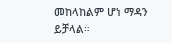መከላከልም ሆነ ማዳን ይቻላል።